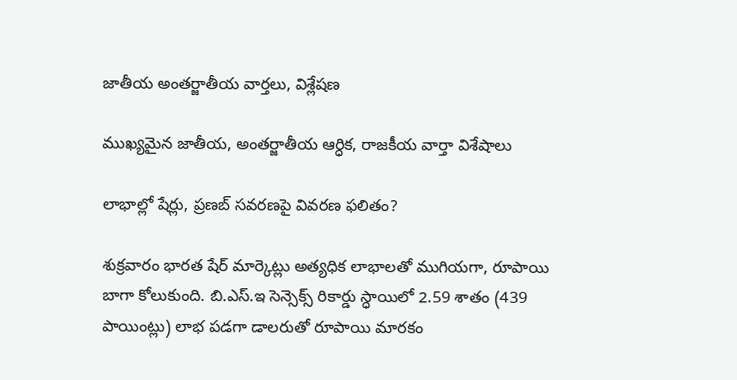జాతీయ అంతర్జాతీయ వార్తలు, విశ్లేషణ

ముఖ్యమైన జాతీయ, అంతర్జాతీయ ఆర్ధిక, రాజకీయ వార్తా విశేషాలు

లాభాల్లో షేర్లు, ప్రణబ్ సవరణపై వివరణ ఫలితం?

శుక్రవారం భారత షేర్ మార్కెట్లు అత్యధిక లాభాలతో ముగియగా, రూపాయి బాగా కోలుకుంది. బి.ఎస్.ఇ సెన్సెక్స్ రికార్డు స్ధాయిలో 2.59 శాతం (439 పాయింట్లు) లాభ పడగా డాలరుతో రూపాయి మారకం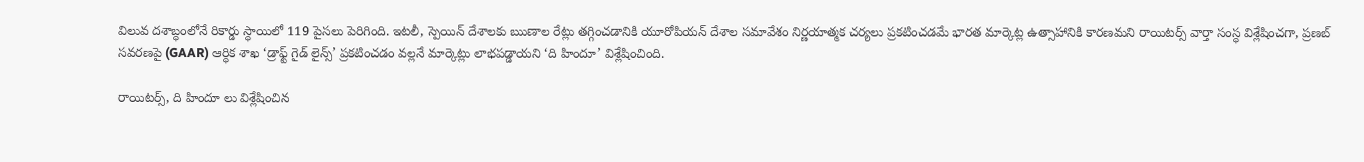విలువ దశాబ్ధంలోనే రికార్డు స్ధాయిలో 119 పైసలు పెరిగింది. ఇటలీ, స్పెయిన్ దేశాలకు ఋణాల రేట్లు తగ్గించడానికి యూరోపియన్ దేశాల సమావేశం నిర్ణయాత్మక చర్యలు ప్రకటించడమే భారత మార్కెట్ల ఉత్సాహానికి కారణమని రాయిటర్స్ వార్తా సంస్ధ విశ్లేషించగా, ప్రణబ్ సవరణపై (GAAR) ఆర్ధిక శాఖ ‘డ్రాఫ్ట్ గైడ్ లైన్స్’ ప్రకటించడం వల్లనే మార్కెట్లు లాభపడ్డాయని ‘ది హిందూ’ విశ్లేషించింది.

రాయిటర్స్, ది హిందూ లు విశ్లేషించిన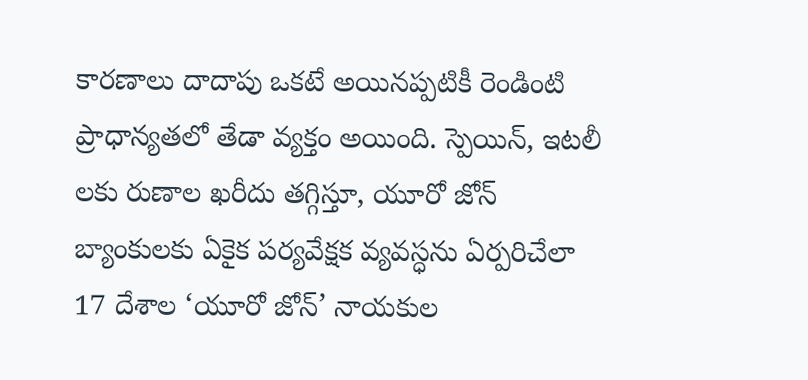కారణాలు దాదాపు ఒకటే అయినప్పటికీ రెండింటి ప్రాధాన్యతలో తేడా వ్యక్తం అయింది. స్పెయిన్, ఇటలీ లకు రుణాల ఖరీదు తగ్గిస్తూ, యూరో జోన్ బ్యాంకులకు ఏకైక పర్యవేక్షక వ్యవస్ధను ఏర్పరిచేలా 17 దేశాల ‘యూరో జోన్’ నాయకుల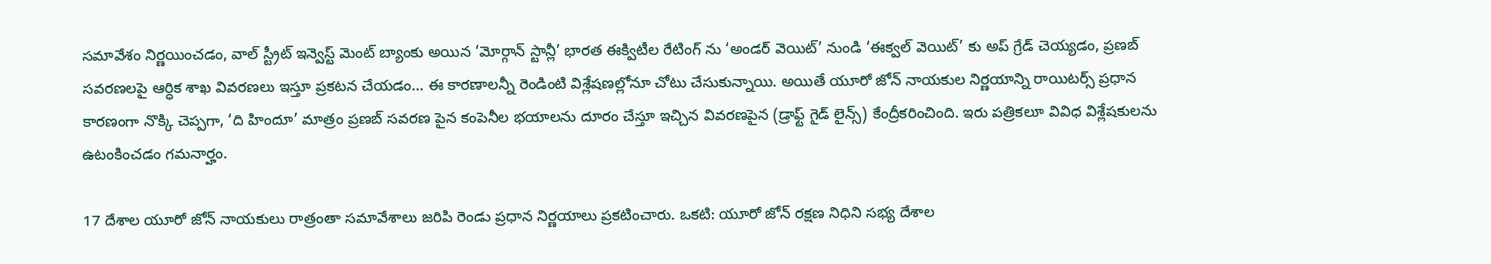సమావేశం నిర్ణయించడం, వాల్ స్ట్రీట్ ఇన్వెస్ట్ మెంట్ బ్యాంకు అయిన ‘మోర్గాన్ స్టాన్లీ’ భారత ఈక్విటీల రేటింగ్ ను ‘అండర్ వెయిట్’ నుండి ‘ఈక్వల్ వెయిట్’ కు అప్ గ్రేడ్ చెయ్యడం, ప్రణబ్ సవరణలపై ఆర్ధిక శాఖ వివరణలు ఇస్తూ ప్రకటన చేయడం… ఈ కారణాలన్నీ రెండింటి విశ్లేషణల్లోనూ చోటు చేసుకున్నాయి. అయితే యూరో జోన్ నాయకుల నిర్ణయాన్ని రాయిటర్స్ ప్రధాన కారణంగా నొక్కి చెప్పగా, ‘ది హిందూ’ మాత్రం ప్రణబ్ సవరణ పైన కంపెనీల భయాలను దూరం చేస్తూ ఇచ్చిన వివరణపైన (డ్రాఫ్ట్ గైడ్ లైన్స్) కేంద్రీకరించింది. ఇరు పత్రికలూ వివిధ విశ్లేషకులను ఉటంకించడం గమనార్హం.

17 దేశాల యూరో జోన్ నాయకులు రాత్రంతా సమావేశాలు జరిపి రెండు ప్రధాన నిర్ణయాలు ప్రకటించారు. ఒకటి: యూరో జోన్ రక్షణ నిధిని సభ్య దేశాల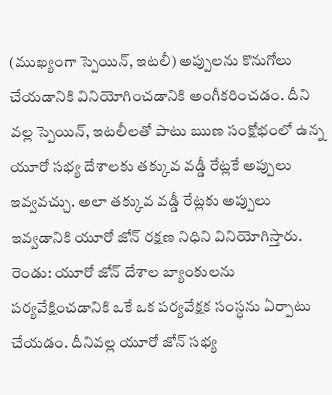(ముఖ్యంగా స్పెయిన్, ఇటలీ) అప్పులను కొనుగోలు చేయడానికి వినియోగించడానికి అంగీకరించడం. దీని వల్ల స్పెయిన్, ఇటలీలతో పాటు ఋణ సంక్షోభంలో ఉన్న యూరో సభ్య దేశాలకు తక్కువ వడ్డీ రేట్లకే అప్పులు ఇవ్వవచ్చు. అలా తక్కువ వడ్డీ రేట్లకు అప్పులు ఇవ్వడానికి యూరో జోన్ రక్షణ నిధిని వినియోగిస్తారు. రెండు: యూరో జోన్ దేశాల బ్యాంకులను పర్యవేక్షించడానికి ఒకే ఒక పర్యవేక్షక సంస్ధను ఏర్పాటు చేయడం. దీనివల్ల యూరో జోన్ సభ్య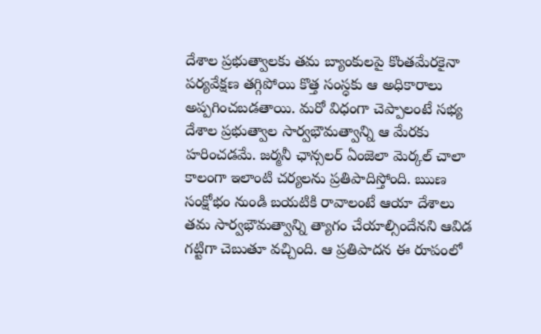దేశాల ప్రభుత్వాలకు తమ బ్యాంకులపై కొంతమేరకైనా పర్యవేక్షణ తగ్గిపోయి కొత్త సంస్ధకు ఆ అధికారాలు అప్పగించబడతాయి. మరో విధంగా చెప్పాలంటే సభ్య దేశాల ప్రభుత్వాల సార్వభౌమత్వాన్ని ఆ మేరకు హరించడమే. జర్మనీ ఛాన్సలర్ ఏంజెలా మెర్కల్ చాలా కాలంగా ఇలాంటి చర్యలను ప్రతిపాదిస్తోంది. ఋణ సంక్షోభం నుండి బయటికి రావాలంటే ఆయా దేశాలు తమ సార్వభౌమత్వాన్ని త్యాగం చేయాల్సిందేనని ఆవిడ గట్టిగా చెబుతూ వచ్చింది. ఆ ప్రతిపాదన ఈ రూపంలో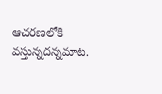ఆచరణలోకి వస్తున్నదన్నమాట.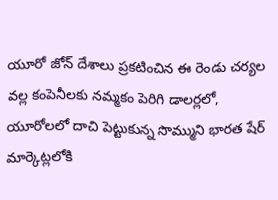యూరో జోన్ దేశాలు ప్రకటించిన ఈ రెండు చర్యల వల్ల కంపెనీలకు నమ్మకం పెరిగి డాలర్లలో, యూరోలలో దాచి పెట్టుకున్న సొమ్ముని భారత షేర్ మార్కెట్లలోకి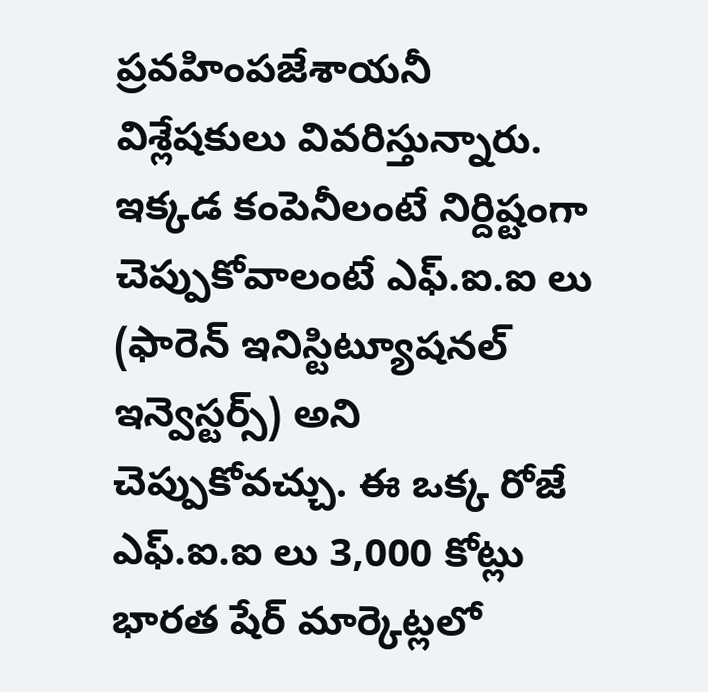ప్రవహింపజేశాయనీ విశ్లేషకులు వివరిస్తున్నారు. ఇక్కడ కంపెనీలంటే నిర్దిష్టంగా చెప్పుకోవాలంటే ఎఫ్.ఐ.ఐ లు (ఫారెన్ ఇనిస్టిట్యూషనల్ ఇన్వెస్టర్స్) అని చెప్పుకోవచ్చు. ఈ ఒక్క రోజే ఎఫ్.ఐ.ఐ లు 3,000 కోట్లు భారత షేర్ మార్కెట్లలో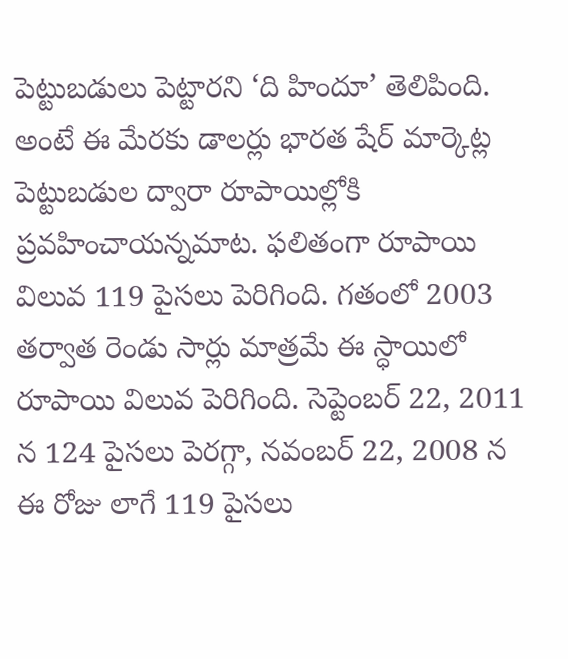పెట్టుబడులు పెట్టారని ‘ది హిందూ’ తెలిపింది. అంటే ఈ మేరకు డాలర్లు భారత షేర్ మార్కెట్ల పెట్టుబడుల ద్వారా రూపాయిల్లోకి ప్రవహించాయన్నమాట. ఫలితంగా రూపాయి విలువ 119 పైసలు పెరిగింది. గతంలో 2003 తర్వాత రెండు సార్లు మాత్రమే ఈ స్ధాయిలో రూపాయి విలువ పెరిగింది. సెప్టెంబర్ 22, 2011 న 124 పైసలు పెరగ్గా, నవంబర్ 22, 2008 న ఈ రోజు లాగే 119 పైసలు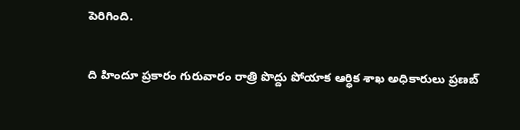పెరిగింది.

ది హిందూ ప్రకారం గురువారం రాత్రి పొద్దు పోయాక ఆర్ధిక శాఖ అధికారులు ప్రణబ్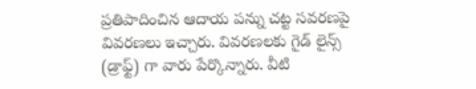ప్రతిపాదించిన ఆదాయ పన్ను చట్ట సవరణపై వివరణలు ఇచ్చారు. వివరణలకు గైడ్ లైన్స్ (డ్రాఫ్ట్) గా వారు పేర్కొన్నారు. వీటి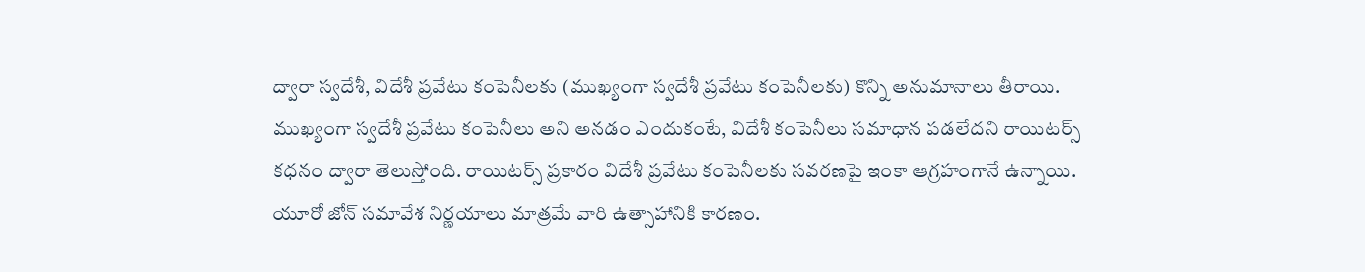ద్వారా స్వదేశీ, విదేశీ ప్రవేటు కంపెనీలకు (ముఖ్యంగా స్వదేశీ ప్రవేటు కంపెనీలకు) కొన్ని అనుమానాలు తీరాయి. ముఖ్యంగా స్వదేశీ ప్రవేటు కంపెనీలు అని అనడం ఎందుకంటే, విదేశీ కంపెనీలు సమాధాన పడలేదని రాయిటర్స్ కధనం ద్వారా తెలుస్తోంది. రాయిటర్స్ ప్రకారం విదేశీ ప్రవేటు కంపెనీలకు సవరణపై ఇంకా ఆగ్రహంగానే ఉన్నాయి. యూరో జోన్ సమావేశ నిర్ణయాలు మాత్రమే వారి ఉత్సాహానికి కారణం.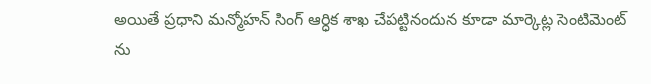అయితే ప్రధాని మన్మోహన్ సింగ్ ఆర్ధిక శాఖ చేపట్టినందున కూడా మార్కెట్ల సెంటిమెంట్ ను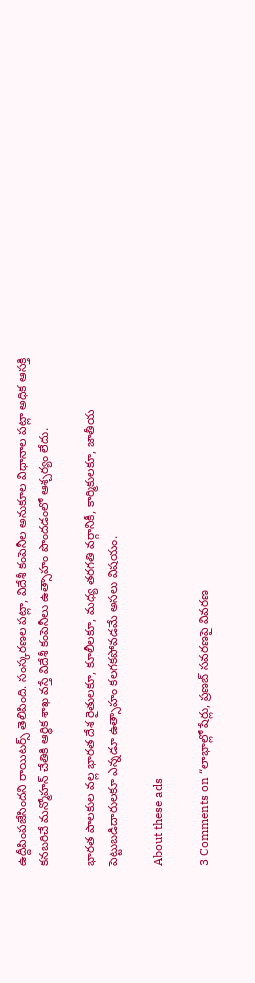ఉద్దీపింపజేసిందని రాయిటర్స్ తెలిపింది. సంస్కరణల పట్లా, విదేశీ కంపెనీల అనుకూల విధానాల పట్లా అధిక ఆసక్తి కనబరిచే మన్మోహన్ చేతికి ఆర్ధిక శాఖ వస్తే విదేశీ కంపెనీలు ఉత్సాహం పొందడంలో ఆశ్చర్యం లేదు.

భారత పాలకుల వల్ల భారత దేశ రైతులకూ, కూలీలకూ, మధ్య తరగతి వర్గానికీ, కార్మికులకూ, జాతీయ పెట్టుబడిదారులకూ ఎన్నడూ ఉత్సాహం కలగకపోవడమే అసలు విషయం.

About these ads

3 Comments on “లాభాల్లో షేర్లు, ప్రణబ్ సవరణపై వివరణ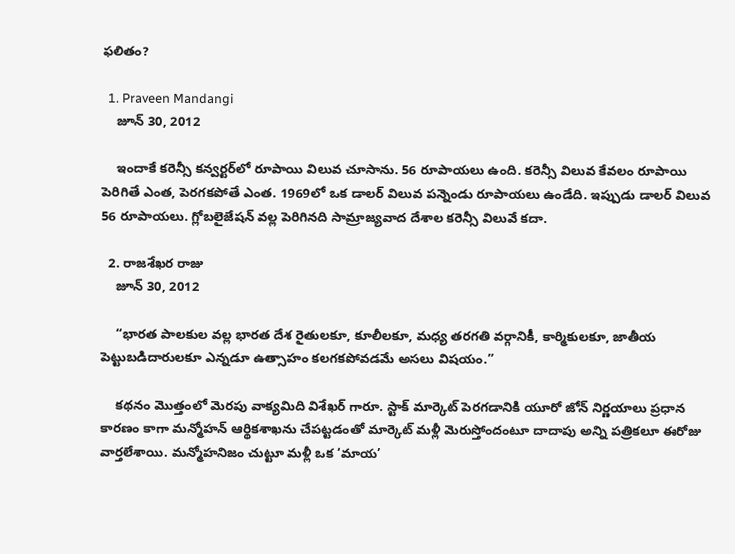ఫలితం?

  1. Praveen Mandangi
    జూన్ 30, 2012

    ఇందాకే కరెన్సీ కన్వర్టర్‌లో రూపాయి విలువ చూసాను. 56 రూపాయలు ఉంది. కరెన్సీ విలువ కేవలం రూపాయి పెరిగితే ఎంత, పెరగకపోతే ఎంత. 1969లో ఒక డాలర్ విలువ పన్నెండు రూపాయలు ఉండేది. ఇప్పుడు డాలర్ విలువ 56 రూపాయలు. గ్లోబలైజేషన్ వల్ల పెరిగినది సామ్రాజ్యవాద దేశాల కరెన్సీ విలువే కదా.

  2. రాజశేఖర రాజు
    జూన్ 30, 2012

    “భారత పాలకుల వల్ల భారత దేశ రైతులకూ, కూలీలకూ, మధ్య తరగతి వర్గానికీ, కార్మికులకూ, జాతీయ పెట్టుబడిదారులకూ ఎన్నడూ ఉత్సాహం కలగకపోవడమే అసలు విషయం.”

    కథనం మొత్తంలో మెరపు వాక్యమిది విశేఖర్ గారూ. స్టాక్ మార్కెట్ పెరగడానికి యూరో జోన్ నిర్ణయాలు ప్రధాన కారణం కాగా మన్మోహన్ ఆర్థికశాఖను చేపట్టడంతో మార్కెట్ మళ్లీ మెరుస్తోందంటూ దాదాపు అన్ని పత్రికలూ ఈరోజు వార్తలేశాయి. మన్మోహనిజం చుట్టూ మళ్లీ ఒక ‘మాయ’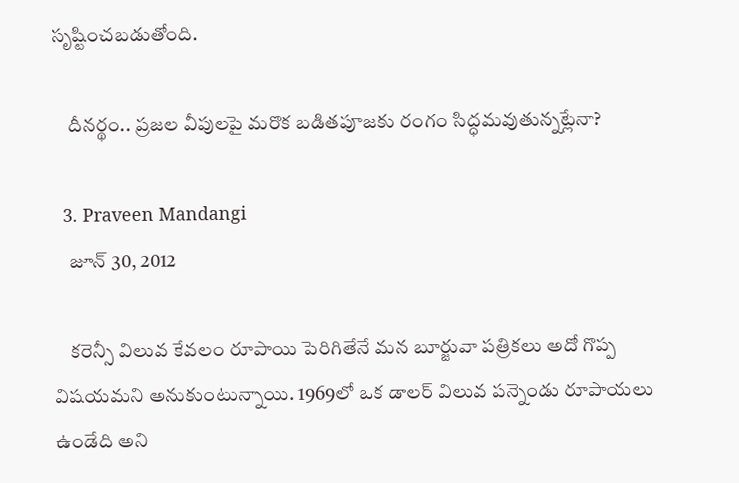సృష్టించబడుతోంది.

    దీనర్థం.. ప్రజల వీపులపై మరొక బడితపూజకు రంగం సిద్ధమవుతున్నట్లేనా?

  3. Praveen Mandangi
    జూన్ 30, 2012

    కరెన్సీ విలువ కేవలం రూపాయి పెరిగితేనే మన బూర్జువా పత్రికలు అదో గొప్ప విషయమని అనుకుంటున్నాయి. 1969లో ఒక డాలర్ విలువ పన్నెండు రూపాయలు ఉండేది అని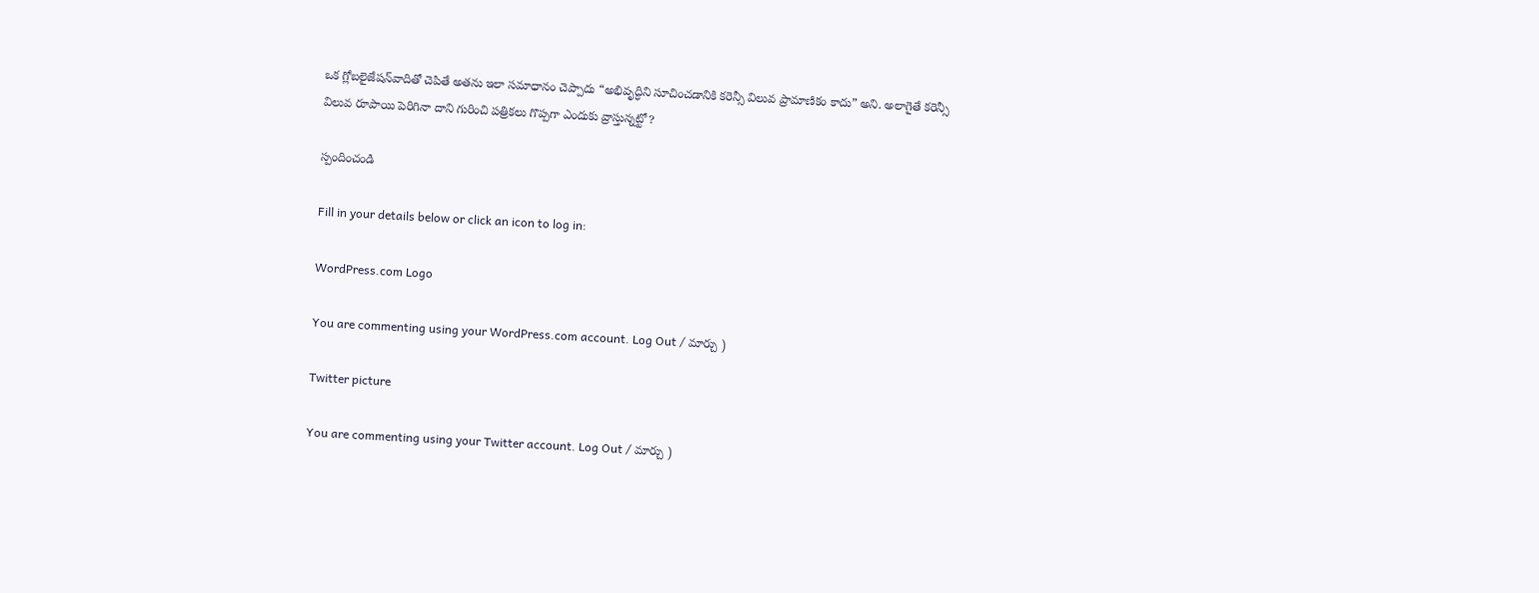ఒక గ్లోబలైజేషన్‌వాదితో చెపితే అతను ఇలా సమాధానం చెప్పాదు “అభివృద్ధిని సూచించడానికి కరెన్సీ విలువ ప్రామాణికం కాదు” అని. అలాగైతే కరెన్సీ విలువ రూపాయి పెరిగినా దాని గురించి పత్రికలు గొప్పగా ఎందుకు వ్రాస్తున్నట్టో?

స్పందించండి

Fill in your details below or click an icon to log in:

WordPress.com Logo

You are commenting using your WordPress.com account. Log Out / మార్చు )

Twitter picture

You are commenting using your Twitter account. Log Out / మార్చు )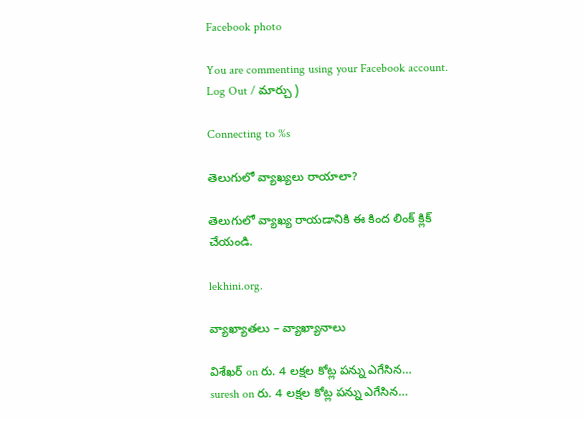Facebook photo

You are commenting using your Facebook account. Log Out / మార్చు )

Connecting to %s

తెలుగులో వ్యాఖ్యలు రాయాలా?

తెలుగులో వ్యాఖ్య రాయడానికి ఈ కింద లింక్ క్లిక్ చేయండి.

lekhini.org.

వ్యాఖ్యాతలు – వ్యాఖ్యానాలు

విశేఖర్ on రు. 4 లక్షల కోట్ల పన్ను ఎగేసిన…
suresh on రు. 4 లక్షల కోట్ల పన్ను ఎగేసిన…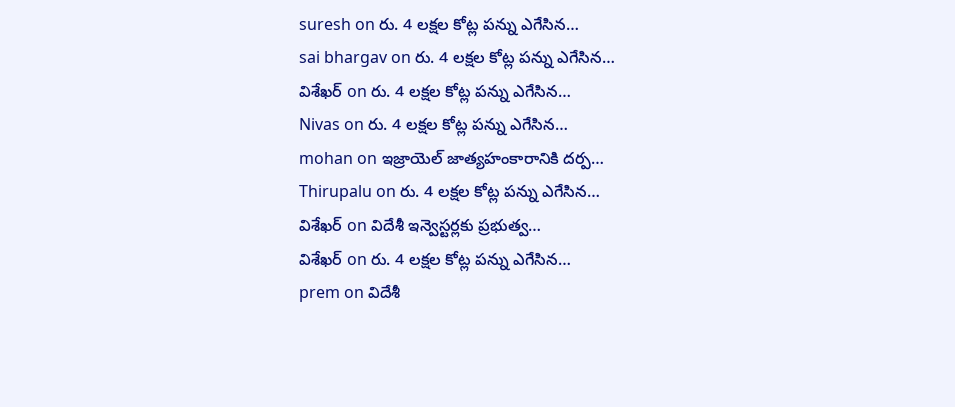suresh on రు. 4 లక్షల కోట్ల పన్ను ఎగేసిన…
sai bhargav on రు. 4 లక్షల కోట్ల పన్ను ఎగేసిన…
విశేఖర్ on రు. 4 లక్షల కోట్ల పన్ను ఎగేసిన…
Nivas on రు. 4 లక్షల కోట్ల పన్ను ఎగేసిన…
mohan on ఇజ్రాయెల్ జాత్యహంకారానికి దర్ప…
Thirupalu on రు. 4 లక్షల కోట్ల పన్ను ఎగేసిన…
విశేఖర్ on విదేశీ ఇన్వెస్టర్లకు ప్రభుత్వ…
విశేఖర్ on రు. 4 లక్షల కోట్ల పన్ను ఎగేసిన…
prem on విదేశీ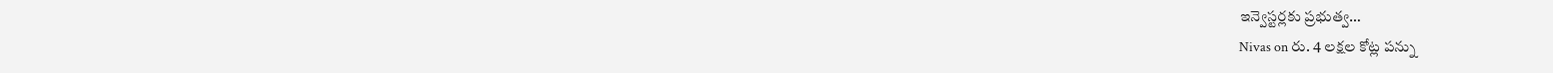ఇన్వెస్టర్లకు ప్రభుత్వ…
Nivas on రు. 4 లక్షల కోట్ల పన్ను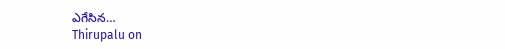ఎగేసిన…
Thirupalu on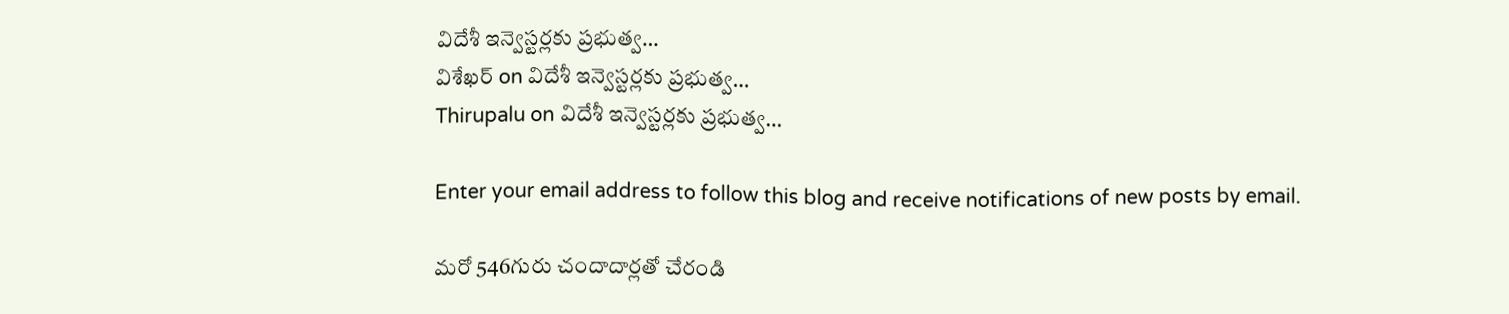విదేశీ ఇన్వెస్టర్లకు ప్రభుత్వ…
విశేఖర్ on విదేశీ ఇన్వెస్టర్లకు ప్రభుత్వ…
Thirupalu on విదేశీ ఇన్వెస్టర్లకు ప్రభుత్వ…

Enter your email address to follow this blog and receive notifications of new posts by email.

మరో 546గురు చందాదార్లతో చేరండి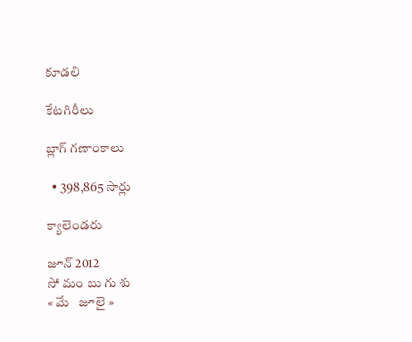కూడలి

కేటగిరీలు

బ్లాగ్ గణాంకాలు

  • 398,865 సార్లు

క్యాలెండరు

జూన్ 2012
సో మం బు గు శు
« మే   జూలై »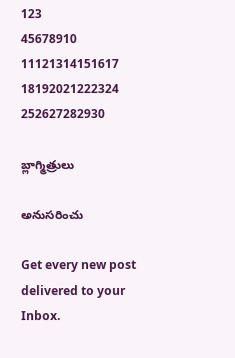123
45678910
11121314151617
18192021222324
252627282930

బ్లాగ్మిత్రులు

అనుసరించు

Get every new post delivered to your Inbox.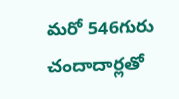మరో 546గురు చందాదార్లతో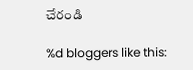చేరండి

%d bloggers like this: